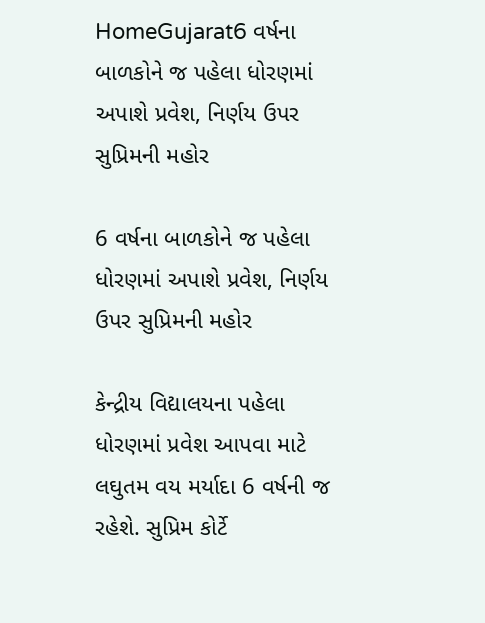HomeGujarat6 વર્ષના બાળકોને જ પહેલા ધોરણમાં અપાશે પ્રવેશ, નિર્ણય ઉપર સુપ્રિમની મહોર

6 વર્ષના બાળકોને જ પહેલા ધોરણમાં અપાશે પ્રવેશ, નિર્ણય ઉપર સુપ્રિમની મહોર

કેન્દ્રીય વિદ્યાલયના પહેલા ધોરણમાં પ્રવેશ આપવા માટે લઘુતમ વય મર્યાદા 6 વર્ષની જ રહેશે. સુપ્રિમ કોર્ટે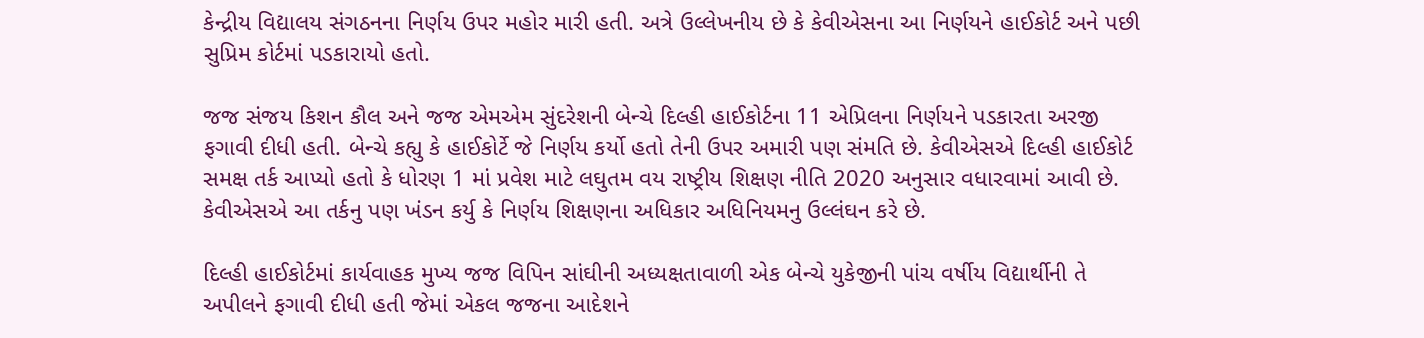કેન્દ્રીય વિદ્યાલય સંગઠનના નિર્ણય ઉપર મહોર મારી હતી. અત્રે ઉલ્લેખનીય છે કે કેવીએસના આ નિર્ણયને હાઈકોર્ટ અને પછી સુપ્રિમ કોર્ટમાં પડકારાયો હતો.

જજ સંજય કિશન કૌલ અને જજ એમએમ સુંદરેશની બેન્ચે દિલ્હી હાઈકોર્ટના 11 એપ્રિલના નિર્ણયને પડકારતા અરજી ફગાવી દીધી હતી. બેન્ચે કહ્યુ કે હાઈકોર્ટે જે નિર્ણય કર્યો હતો તેની ઉપર અમારી પણ સંમતિ છે. કેવીએસએ દિલ્હી હાઈકોર્ટ સમક્ષ તર્ક આપ્યો હતો કે ધોરણ 1 માં પ્રવેશ માટે લઘુતમ વય રાષ્ટ્રીય શિક્ષણ નીતિ 2020 અનુસાર વધારવામાં આવી છે. કેવીએસએ આ તર્કનુ પણ ખંડન કર્યુ કે નિર્ણય શિક્ષણના અધિકાર અધિનિયમનુ ઉલ્લંઘન કરે છે.

દિલ્હી હાઈકોર્ટમાં કાર્યવાહક મુખ્ય જજ વિપિન સાંઘીની અધ્યક્ષતાવાળી એક બેન્ચે યુકેજીની પાંચ વર્ષીય વિદ્યાર્થીની તે અપીલને ફગાવી દીધી હતી જેમાં એકલ જજના આદેશને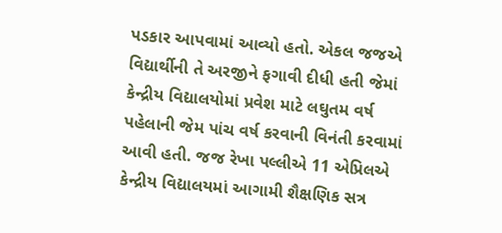પડકાર આપવામાં આવ્યો હતો. એકલ જજએ વિદ્યાર્થીની તે અરજીને ફગાવી દીધી હતી જેમાં કેન્દ્રીય વિદ્યાલયોમાં પ્રવેશ માટે લઘુતમ વર્ષ પહેલાની જેમ પાંચ વર્ષ કરવાની વિનંતી કરવામાં આવી હતી. જજ રેખા પલ્લીએ 11 એપ્રિલએ કેન્દ્રીય વિદ્યાલયમાં આગામી શૈક્ષણિક સત્ર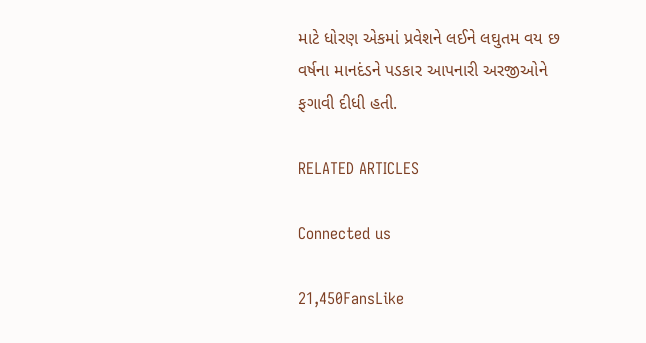માટે ધોરણ એકમાં પ્રવેશને લઈને લઘુતમ વય છ વર્ષના માનદંડને પડકાર આપનારી અરજીઓને ફગાવી દીધી હતી.

RELATED ARTICLES

Connected us

21,450FansLike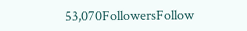53,070FollowersFollow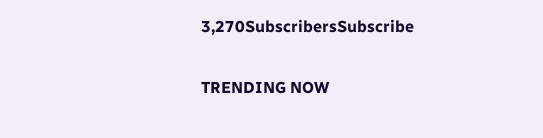3,270SubscribersSubscribe

TRENDING NOW